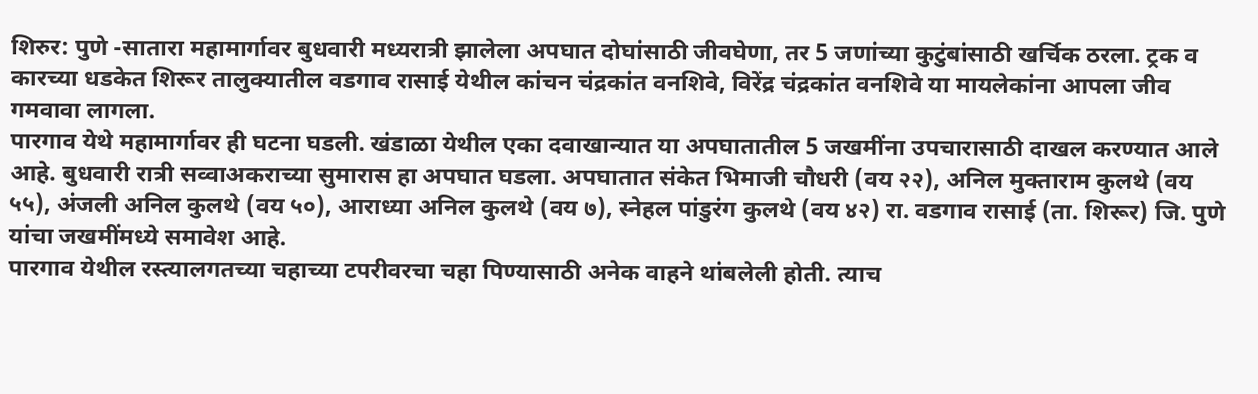शिरुर: पुणे -सातारा महामार्गावर बुधवारी मध्यरात्री झालेला अपघात दोघांसाठी जीवघेणा, तर 5 जणांच्या कुटुंबांसाठी खर्चिक ठरला. ट्रक व कारच्या धडकेत शिरूर तालुक्यातील वडगाव रासाई येथील कांचन चंद्रकांत वनशिवे, विरेंद्र चंद्रकांत वनशिवे या मायलेकांना आपला जीव गमवावा लागला.
पारगाव येथे महामार्गावर ही घटना घडली. खंडाळा येथील एका दवाखान्यात या अपघातातील 5 जखमींना उपचारासाठी दाखल करण्यात आले आहे. बुधवारी रात्री सव्वाअकराच्या सुमारास हा अपघात घडला. अपघातात संकेत भिमाजी चौधरी (वय २२), अनिल मुक्ताराम कुलथे (वय ५५), अंजली अनिल कुलथे (वय ५०), आराध्या अनिल कुलथे (वय ७), स्नेहल पांडुरंग कुलथे (वय ४२) रा. वडगाव रासाई (ता. शिरूर) जि. पुणे यांचा जखमींमध्ये समावेश आहे.
पारगाव येथील रस्त्यालगतच्या चहाच्या टपरीवरचा चहा पिण्यासाठी अनेक वाहने थांबलेली होती. त्याच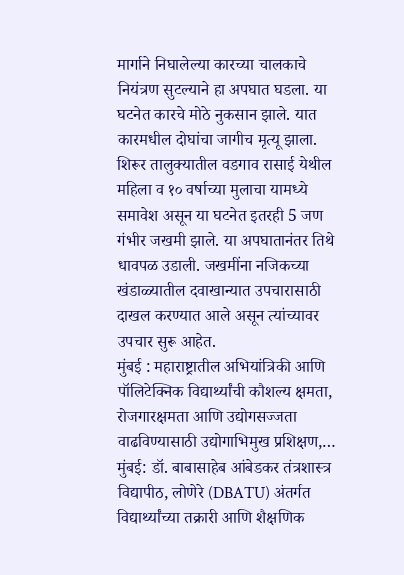मार्गाने निघालेल्या कारच्या चालकाचे नियंत्रण सुटल्याने हा अपघात घडला. या घटनेत कारचे मोठे नुकसान झाले. यात कारमधील दोघांचा जागीच मृत्यू झाला. शिरूर तालुक्यातील वडगाव रासाई येथील महिला व १० वर्षाच्या मुलाचा यामध्ये समावेश असून या घटनेत इतरही 5 जण गंभीर जखमी झाले. या अपघातानंतर तिथे धावपळ उडाली. जखमींना नजिकच्या खंडाळ्यातील दवाखान्यात उपचारासाठी दाखल करण्यात आले असून त्यांच्यावर उपचार सुरू आहेत.
मुंबई : महाराष्ट्रातील अभियांत्रिकी आणि पॉलिटेक्निक विद्यार्थ्यांची कौशल्य क्षमता, रोजगारक्षमता आणि उद्योगसज्जता वाढविण्यासाठी उद्योगाभिमुख प्रशिक्षण,…
मुंबई: डॉ. बाबासाहेब आंबेडकर तंत्रशास्त्र विद्यापीठ, लोणेरे (DBATU) अंतर्गत विद्यार्थ्यांच्या तक्रारी आणि शैक्षणिक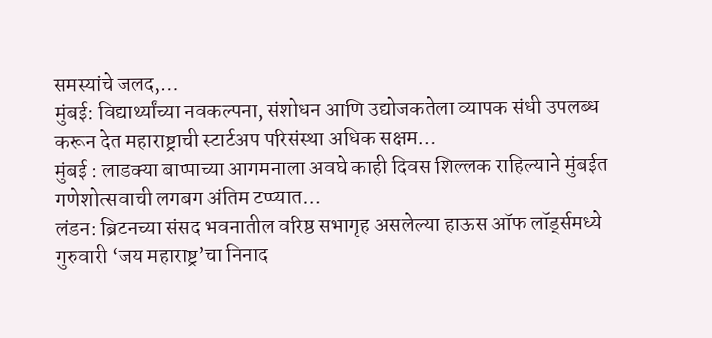समस्यांचे जलद,…
मुंबई: विद्यार्थ्यांच्या नवकल्पना, संशोधन आणि उद्योजकतेला व्यापक संधी उपलब्ध करून देत महाराष्ट्राची स्टार्टअप परिसंस्था अधिक सक्षम…
मुंबई : लाडक्या बाप्पाच्या आगमनाला अवघे काही दिवस शिल्लक राहिल्याने मुंबईत गणेशोत्सवाची लगबग अंतिम टप्प्यात…
लंडन: ब्रिटनच्या संसद भवनातील वरिष्ठ सभागृह असलेल्या हाऊस ऑफ लॉर्ड्समध्ये गुरुवारी ‘जय महाराष्ट्र’चा निनाद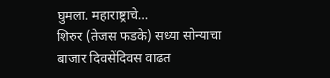घुमला. महाराष्ट्राचे…
शिरुर (तेजस फडके) सध्या सोन्याचा बाजार दिवसेंदिवस वाढत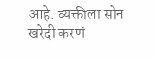आहे. व्यक्तीला सोन खरेदी करणं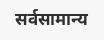सर्वसामान्य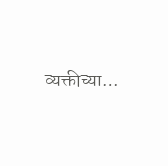व्यक्तीच्या…